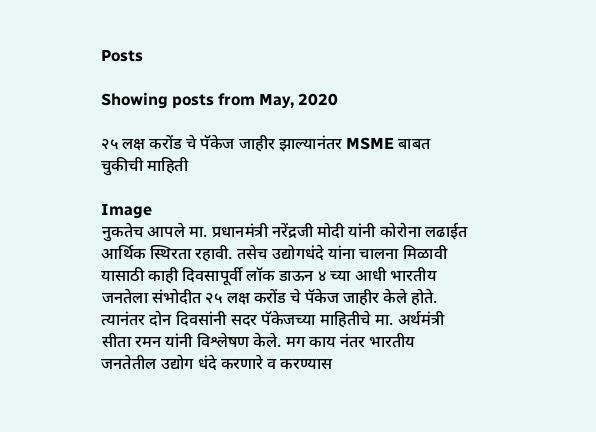Posts

Showing posts from May, 2020

२५ लक्ष करोंड चे पॅकेज जाहीर झाल्यानंतर MSME बाबत चुकीची माहिती

Image
नुकतेच आपले मा. प्रधानमंत्री नरेंद्रजी मोदी यांनी कोरोना लढाईत आर्थिक स्थिरता रहावी. तसेच उद्योगधंदे यांना चालना मिळावी यासाठी काही दिवसापूर्वी लॉक डाऊन ४ च्या आधी भारतीय जनतेला संभोदीत २५ लक्ष करोंड चे पॅकेज जाहीर केले होते. त्यानंतर दोन दिवसांनी सदर पॅकेजच्या माहितीचे मा. अर्थमंत्री सीता रमन यांनी विश्लेषण केले. मग काय नंतर भारतीय जनतेतील उद्योग धंदे करणारे व करण्यास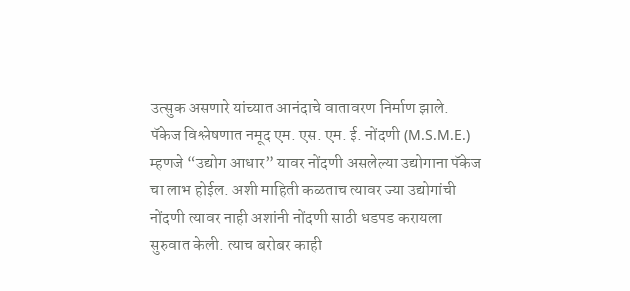उत्सुक असणारे यांच्यात आनंदाचे वातावरण निर्माण झाले. पॅकेज विश्लेषणात नमूद एम. एस. एम. ई. नोंदणी (M.S.M.E.) म्हणजे “उद्योग आधार” यावर नोंदणी असलेल्या उद्योगाना पॅकेज चा लाभ होईल. अशी माहिती कळताच त्यावर ज्या उद्योगांची नोंदणी त्यावर नाही अशांनी नोंदणी साठी धडपड करायला सुरुवात केली. त्याच बरोबर काही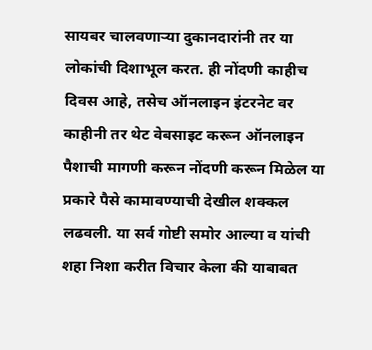सायबर चालवणाऱ्या दुकानदारांनी तर या लोकांची दिशाभूल करत. ही नोंदणी काहीच दिवस आहे, तसेच ऑनलाइन इंटरनेट वर काहीनी तर थेट वेबसाइट करून ऑनलाइन पैशाची मागणी करून नोंदणी करून मिळेल या प्रकारे पैसे कामावण्याची देखील शक्कल लढवली. या सर्व गोष्टी समोर आल्या व यांची शहा निशा करीत विचार केला की याबाबत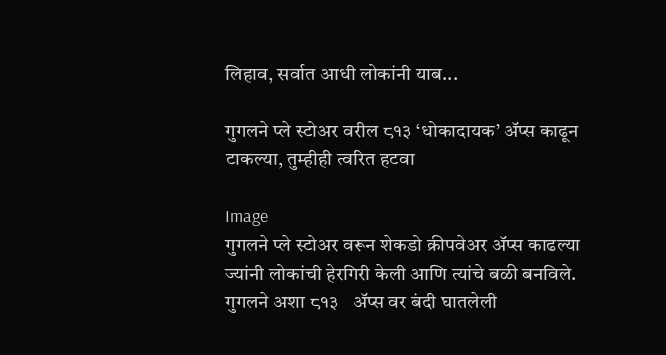लिहाव, सर्वात आधी लोकांनी याब...

गुगलने प्ले स्टोअर वरील ८१३ ‘धोकादायक’ अ‍ॅप्स काढून टाकल्या, तुम्हीही त्वरित हटवा

Image
गुगलने प्ले स्टोअर वरून शेकडो क्रीपवेअर अ‍ॅप्स काढल्या ज्यांनी लोकांची हेरगिरी केली आणि त्यांचे बळी बनविले. गुगलने अशा ८१३   अ‍ॅप्स वर बंदी घातलेली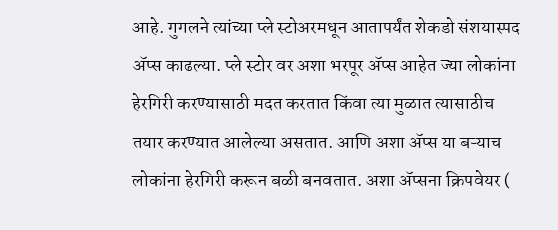आहे. गुगलने त्यांच्या प्ले स्टोअरमधून आतापर्यंत शेकडो संशयास्पद अ‍ॅप्स काढल्या. प्ले स्टोर वर अशा भरपूर अ‍ॅप्स आहेत ज्या लोकांना हेरगिरी करण्यासाठी मदत करतात किंवा त्या मुळात त्यासाठीच तयार करण्यात आलेल्या असतात. आणि अशा अ‍ॅप्स या बऱ्याच लोकांना हेरगिरी करून बळी बनवतात. अशा अ‍ॅप्सना क्रिपवेयर (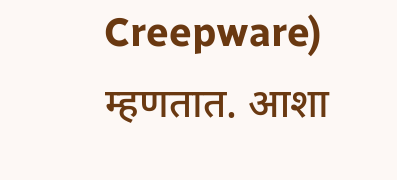Creepware) म्हणतात. आशा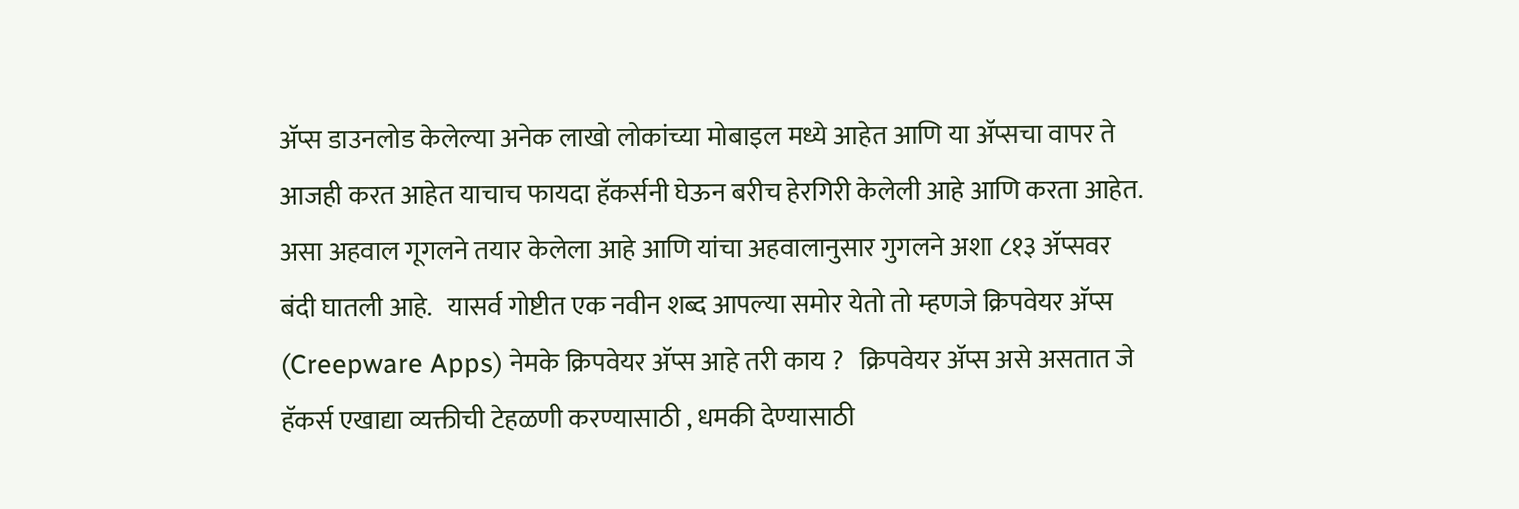अ‍ॅप्स डाउनलोड केलेल्या अनेक लाखो लोकांच्या मोबाइल मध्ये आहेत आणि या अ‍ॅप्सचा वापर ते आजही करत आहेत याचाच फायदा हॅकर्सनी घेऊन बरीच हेरगिरी केलेली आहे आणि करता आहेत. असा अहवाल गूगलने तयार केलेला आहे आणि यांचा अहवालानुसार गुगलने अशा ८१३ ॲप्सवर बंदी घातली आहे.   यासर्व गोष्टीत एक नवीन शब्द आपल्या समोर येतो तो म्हणजे क्रिपवेयर अ‍ॅप्स (Creepware Apps) नेमके क्रिपवेयर अ‍ॅप्स आहे तरी काय ?   क्रिपवेयर अ‍ॅप्स असे असतात जे हॅकर्स एखाद्या व्यक्तीची टेहळणी करण्यासाठी , धमकी देण्यासाठी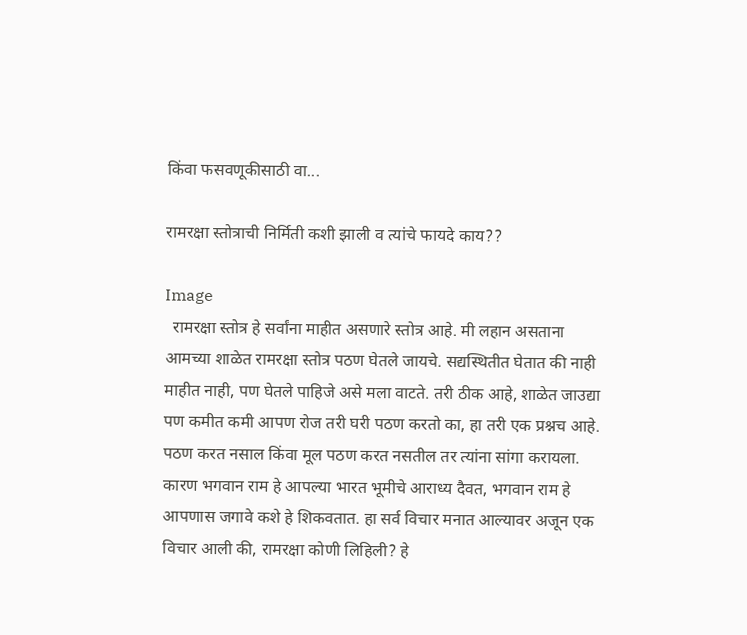किंवा फसवणूकीसाठी वा...

रामरक्षा स्तोत्राची निर्मिती कशी झाली व त्यांचे फायदे काय??

Image
  रामरक्षा स्तोत्र हे सर्वांना माहीत असणारे स्तोत्र आहे. मी लहान असताना आमच्या शाळेत रामरक्षा स्तोत्र पठण घेतले जायचे. सद्यस्थितीत घेतात की नाही माहीत नाही, पण घेतले पाहिजे असे मला वाटते. तरी ठीक आहे, शाळेत जाउद्या पण कमीत कमी आपण रोज तरी घरी पठण करतो का, हा तरी एक प्रश्नच आहे. पठण करत नसाल किंवा मूल पठण करत नसतील तर त्यांना सांगा करायला. कारण भगवान राम हे आपल्या भारत भूमीचे आराध्य दैवत, भगवान राम हे आपणास जगावे कशे हे शिकवतात. हा सर्व विचार मनात आल्यावर अजून एक विचार आली की, रामरक्षा कोणी लिहिली? हे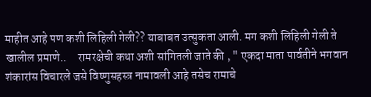माहीत आहे पण कशी लिहिली गेली?? याबाबत उत्सुकता आली. मग कशी लिहिली गेली ते   खालील प्रमाणे..     रामरक्षेची कथा अशी सांगितली जाते की , " एकदा माता पार्वतीने भगवान शंकारांस विचारले जसे विष्णुसहस्त्र नामावली आहे तसेच रामाचे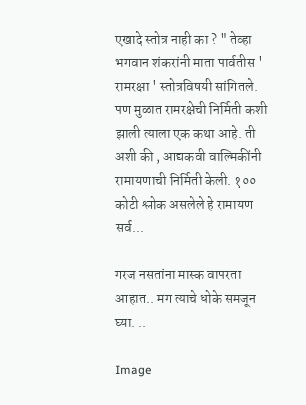एखादे स्तोत्र नाही का ? " तेव्हा भगवान शंकरांनी माता पार्वतीस ' रामरक्षा ' स्तोत्रविषयी सांगितले. पण मुळात रामरक्षेची निर्मिती कशी झाली त्याला एक कथा आहे. ती अशी की , आद्यकवी वाल्मिकींनी रामायणाची निर्मिती केली. १०० कोटी श्लोक असलेले हे रामायण सर्व...

गरज नसतांना मास्क वापरता आहात.. मग त्याचे धोके समजून घ्या. ..

Image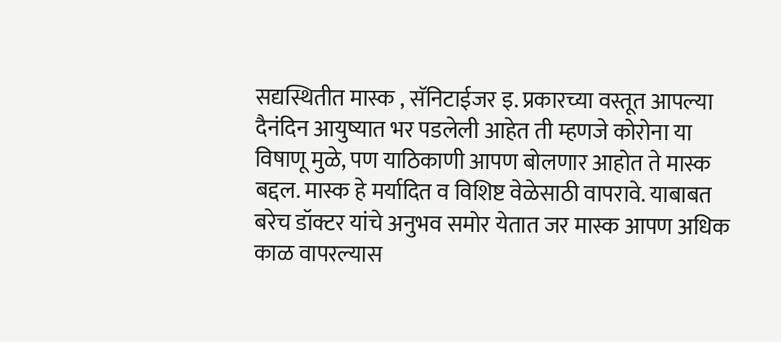सद्यस्थितीत मास्क , सॅनिटाईजर इ. प्रकारच्या वस्तूत आपल्या दैनंदिन आयुष्यात भर पडलेली आहेत ती म्हणजे कोरोना या विषाणू मुळे, पण याठिकाणी आपण बोलणार आहोत ते मास्क बद्दल. मास्क हे मर्यादित व विशिष्ट वेळेसाठी वापरावे. याबाबत बरेच डॉक्टर यांचे अनुभव समोर येतात जर मास्क आपण अधिक काळ वापरल्यास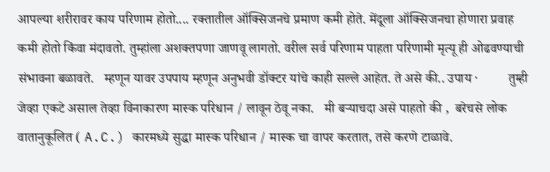आपल्या शरीरावर काय परिणाम होतो.... रक्तातील ऑक्सिजनचे प्रमाण कमी होते. मेंदूला ऑक्सिजनचा होणारा प्रवाह कमी होतो किंवा मंदावतो. तुम्हांला अशक्तपणा जाणवू लागतो. वरील सर्व परिणाम पाहता परिणामी मृत्यू ही ओढवण्याची संभावना बळावते.   म्हणून यावर उपपाय म्हणून अनुभवी डॉक्टर यांचे काही सल्ले आहेत. ते असे की.. उपाय ·         तुम्ही जेव्हा एकटे असाल तेव्हा विनाकारण मास्क परिधान / लावून ठेवू नका.   मी बऱ्याचदा असे पाहतो की ,  बरेचसे लोक वातानुकूलित ( A.C.) कारमध्ये सुद्धा मास्क परिधान / मास्क चा वापर करतात, तसे करणे टाळावे.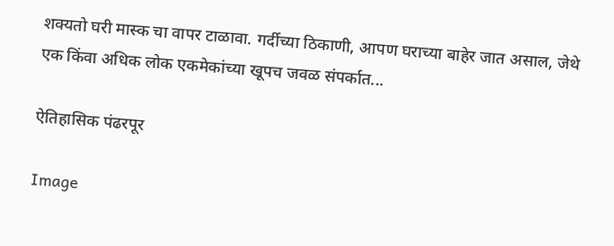शक्यतो घरी मास्क चा वापर टाळावा. गर्दीच्या ठिकाणी, आपण घराच्या बाहेर जात असाल, जेथे एक किंवा अधिक लोक एकमेकांच्या खूपच जवळ संपर्कात...

ऐतिहासिक पंढरपूर

Image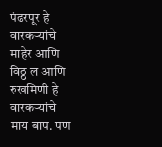पंढरपूर हे वारकऱ्यांचे माहेर आणि विठ्ठ ल आणि रुखमिणी हे वारकऱ्यांचे माय बाप. पण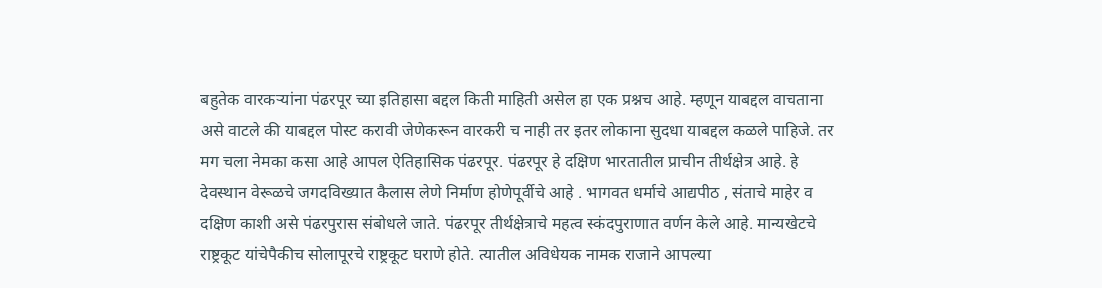बहुतेक वारकऱ्यांना पंढरपूर च्या इतिहासा बद्दल किती माहिती असेल हा एक प्रश्नच आहे. म्हणून याबद्दल वाचताना असे वाटले की याबद्दल पोस्ट करावी जेणेकरून वारकरी च नाही तर इतर लोकाना सुदधा याबद्दल कळले पाहिजे. तर मग चला नेमका कसा आहे आपल ऐतिहासिक पंढरपूर. पंढरपूर हे दक्षिण भारतातील प्राचीन तीर्थक्षेत्र आहे. हे देवस्थान वेरूळचे जगदविख्यात कैलास लेणे निर्माण होणेपूर्वीचे आहे . भागवत धर्माचे आद्यपीठ , संताचे माहेर व दक्षिण काशी असे पंढरपुरास संबोधले जाते. पंढरपूर तीर्थक्षेत्राचे महत्व स्कंदपुराणात वर्णन केले आहे. मान्यखेटचे राष्ट्रकूट यांचेपैकीच सोलापूरचे राष्ट्रकूट घराणे होते. त्यातील अविधेयक नामक राजाने आपल्या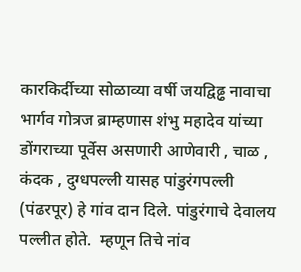कारकिर्दीच्या सोळाव्या वर्षी जयद्विढ्ढ नावाचा भार्गव गोत्रज ब्राम्हणास शंभु महादेव यांच्या  डोंगराच्या पूर्वेस असणारी आणेवारी , चाळ , कंदक , दुग्धपल्ली यासह पांडुरंगपल्ली (पंढरपूर) हे गांव दान दिले. पांडुरंगाचे देवालय पल्लीत होते.  म्हणून तिचे नांव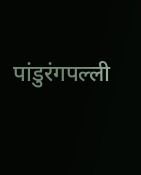पांडुरंगपल्ली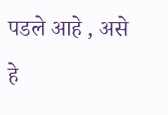पडले आहे , असे हे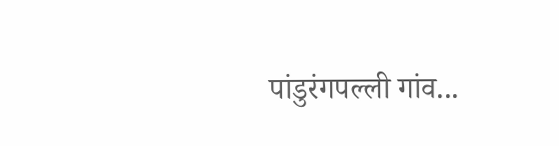पांडुरंगपल्ली गांव...